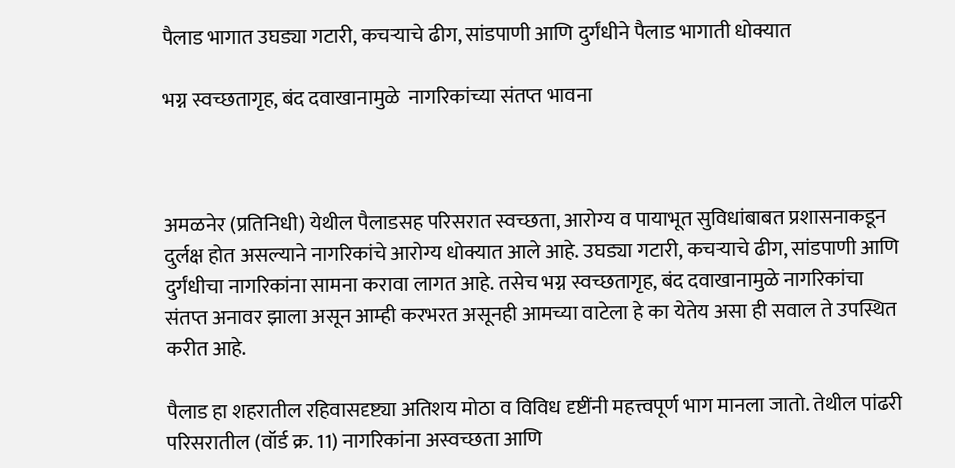पैलाड भागात उघड्या गटारी, कचऱ्याचे ढीग, सांडपाणी आणि दुर्गंधीने पैलाड भागाती धोक्यात

भग्न स्वच्छतागृह, बंद दवाखानामुळे  नागरिकांच्या संतप्त भावना



अमळनेर (प्रतिनिधी) येथील पैलाडसह परिसरात स्वच्छता, आरोग्य व पायाभूत सुविधांबाबत प्रशासनाकडून दुर्लक्ष होत असल्याने नागरिकांचे आरोग्य धोक्यात आले आहे. उघड्या गटारी, कचऱ्याचे ढीग, सांडपाणी आणि दुर्गंधीचा नागरिकांना सामना करावा लागत आहे. तसेच भग्न स्वच्छतागृह, बंद दवाखानामुळे नागरिकांचा संतप्त अनावर झाला असून आम्ही करभरत असूनही आमच्या वाटेला हे का येतेय असा ही सवाल ते उपस्थित करीत आहे.

पैलाड हा शहरातील रहिवासदृष्ट्या अतिशय मोठा व विविध दृष्टींनी महत्त्वपूर्ण भाग मानला जातो. तेथील पांढरी परिसरातील (वॉर्ड क्र. 11) नागरिकांना अस्वच्छता आणि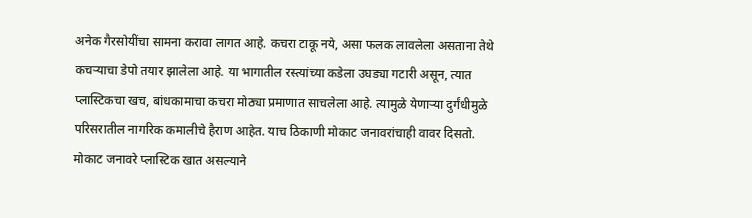अनेक गैरसोयींचा सामना करावा लागत आहे. कचरा टाकू नये, असा फलक लावलेला असताना तेथे कचऱ्याचा डेपो तयार झालेला आहे. या भागातील रस्त्यांच्या कडेला उघड्या गटारी असून, त्यात प्लास्टिकचा खच, बांधकामाचा कचरा मोठ्या प्रमाणात साचलेला आहे. त्यामुळे येणाऱ्या दुर्गंधीमुळे परिसरातील नागरिक कमालीचे हैराण आहेत. याच ठिकाणी मोकाट जनावरांचाही वावर दिसतो. मोकाट जनावरे प्लास्टिक खात असल्याने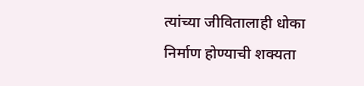त्यांच्या जीवितालाही धोका निर्माण होण्याची शक्यता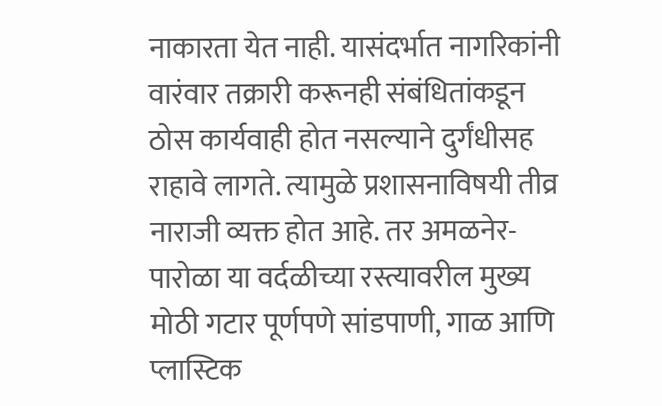नाकारता येत नाही. यासंदर्भात नागरिकांनी वारंवार तक्रारी करूनही संबंधितांकडून ठोस कार्यवाही होत नसल्याने दुर्गंधीसह राहावे लागते. त्यामुळे प्रशासनाविषयी तीव्र नाराजी व्यक्त होत आहे. तर अमळनेर-पारोळा या वर्दळीच्या रस्त्यावरील मुख्य मोठी गटार पूर्णपणे सांडपाणी, गाळ आणि प्लास्टिक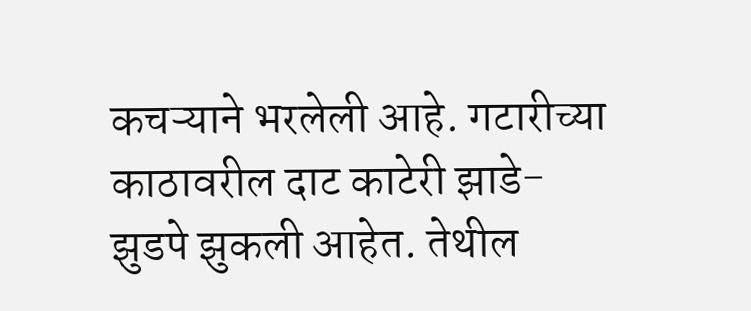कचऱ्याने भरलेली आहे. गटारीच्या काठावरील दाट काटेरी झाडे- झुडपे झुकली आहेत. तेथील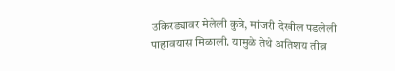उकिरड्यावर मेलेली कुत्रे, मांजरी देखील पडलेली पाहावयास मिळाली. यामुळे तेथे अतिशय तीव्र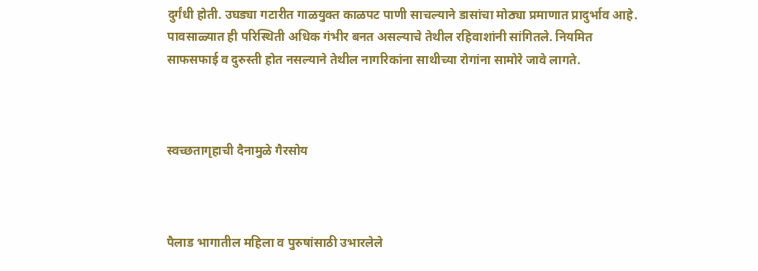दुर्गंधी होती. उघड्या गटारीत गाळयुक्त काळपट पाणी साचल्याने डासांचा मोठ्या प्रमाणात प्रादुर्भाव आहे. पावसाळ्यात ही परिस्थिती अधिक गंभीर बनत असल्याचे तेथील रहिवाशांनी सांगितले. नियमित साफसफाई व दुरुस्ती होत नसल्याने तेथील नागरिकांना साथीच्या रोगांना सामोरे जावे लागते.



स्वच्छतागृहाची दैनामुळे गैरसोय



पैलाड भागातील महिला व पुरुषांसाठी उभारलेले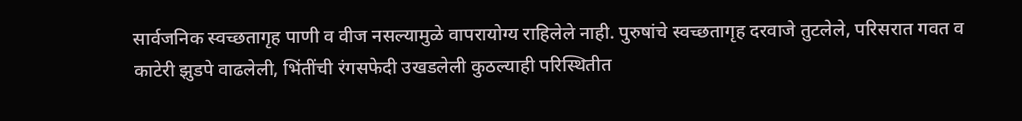सार्वजनिक स्वच्छतागृह पाणी व वीज नसल्यामुळे वापरायोग्य राहिलेले नाही. पुरुषांचे स्वच्छतागृह दरवाजे तुटलेले, परिसरात गवत व काटेरी झुडपे वाढलेली, भिंतींची रंगसफेदी उखडलेली कुठल्याही परिस्थितीत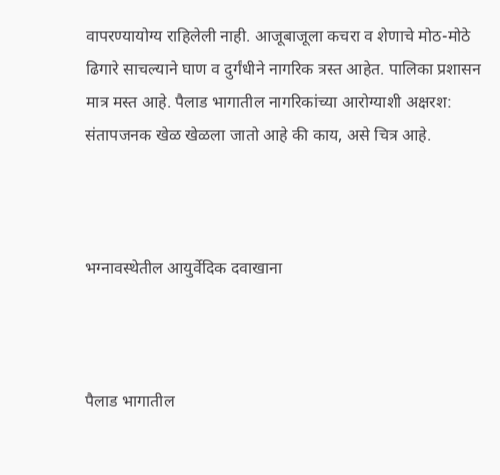वापरण्यायोग्य राहिलेली नाही. आजूबाजूला कचरा व शेणाचे मोठ-मोठे ढिगारे साचल्याने घाण व दुर्गंधीने नागरिक त्रस्त आहेत. पालिका प्रशासन मात्र मस्त आहे. पैलाड भागातील नागरिकांच्या आरोग्याशी अक्षरश: संतापजनक खेळ खेळला जातो आहे की काय, असे चित्र आहे.



भग्नावस्थेतील आयुर्वेदिक दवाखाना



पैलाड भागातील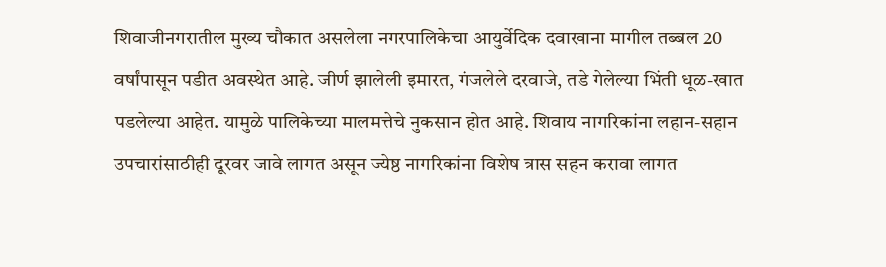शिवाजीनगरातील मुख्य चौकात असलेला नगरपालिकेचा आयुर्वेदिक दवाखाना मागील तब्बल 20 वर्षांपासून पडीत अवस्थेत आहे. जीर्ण झालेली इमारत, गंजलेले दरवाजे, तडे गेलेल्या भिंती धूळ-खात पडलेल्या आहेत. यामुळे पालिकेच्या मालमत्तेचे नुकसान होत आहे. शिवाय नागरिकांना लहान-सहान उपचारांसाठीही दूरवर जावे लागत असून ज्येष्ठ नागरिकांना विशेष त्रास सहन करावा लागत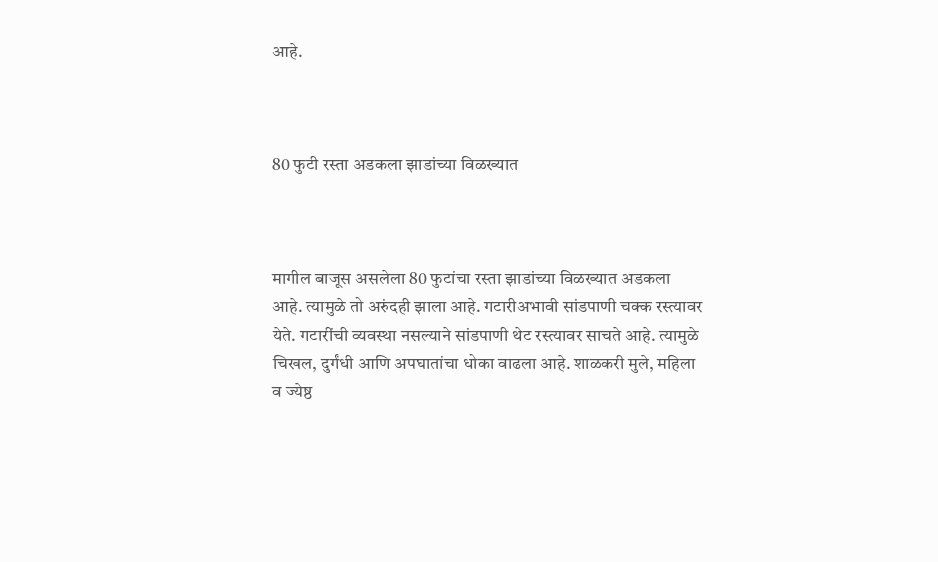आहे.



80 फुटी रस्ता अडकला झाडांच्या विळख्यात



मागील बाजूस असलेला 80 फुटांचा रस्ता झाडांच्या विळख्यात अडकला आहे. त्यामुळे तो अरुंदही झाला आहे. गटारीअभावी सांडपाणी चक्क रस्त्यावर येते. गटारींची व्यवस्था नसल्याने सांडपाणी थेट रस्त्यावर साचते आहे. त्यामुळे चिखल, दुर्गंधी आणि अपघातांचा धोका वाढला आहे. शाळकरी मुले, महिला व ज्येष्ठ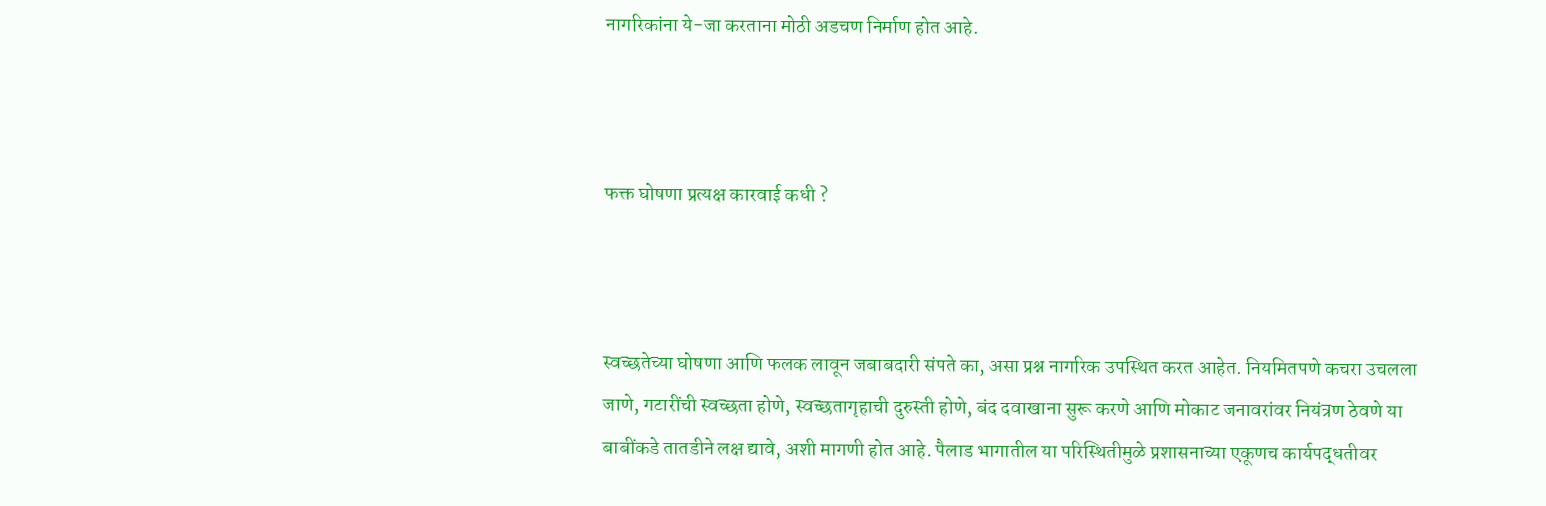नागरिकांना ये-जा करताना मोठी अडचण निर्माण होत आहे.



फक्त घोषणा प्रत्यक्ष कारवाई कधी ?



स्वच्छतेच्या घोषणा आणि फलक लावून जबाबदारी संपते का, असा प्रश्न नागरिक उपस्थित करत आहेत. नियमितपणे कचरा उचलला जाणे, गटारींची स्वच्छता होणे, स्वच्छतागृहाची दुरुस्ती होणे, बंद दवाखाना सुरू करणे आणि मोकाट जनावरांवर नियंत्रण ठेवणे या बाबींकडे तातडीने लक्ष द्यावे, अशी मागणी होत आहे. पैलाड भागातील या परिस्थितीमुळे प्रशासनाच्या एकूणच कार्यपद्धतीवर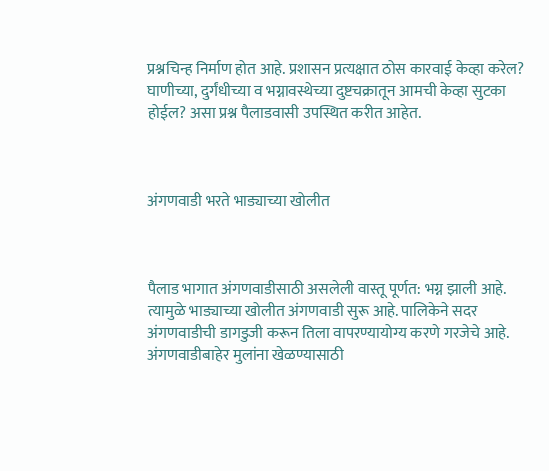प्रश्नचिन्ह निर्माण होत आहे. प्रशासन प्रत्यक्षात ठोस कारवाई केव्हा करेल? घाणीच्या, दुर्गंधीच्या व भग्नावस्थेच्या दुष्टचक्रातून आमची केव्हा सुटका होईल? असा प्रश्न पैलाडवासी उपस्थित करीत आहेत.



अंगणवाडी भरते भाड्याच्या खोलीत



पैलाड भागात अंगणवाडीसाठी असलेली वास्तू पूर्णत: भग्न झाली आहे. त्यामुळे भाड्याच्या खोलीत अंगणवाडी सुरू आहे. पालिकेने सदर अंगणवाडीची डागडुजी करून तिला वापरण्यायोग्य करणे गरजेचे आहे. अंगणवाडीबाहेर मुलांना खेळण्यासाठी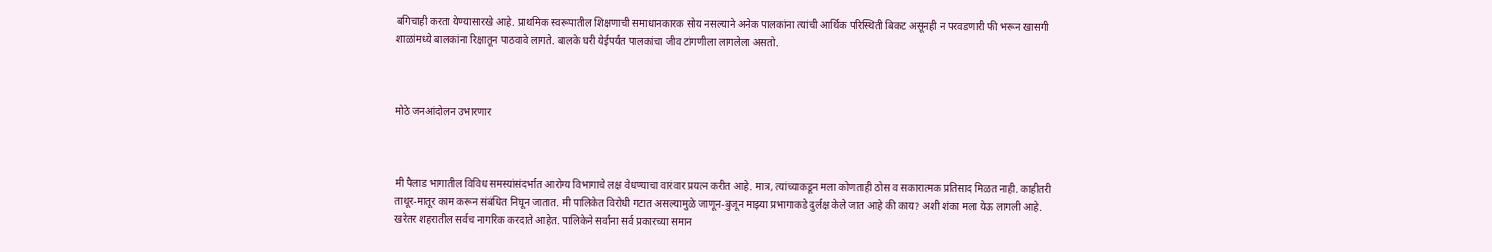बगिचाही करता येण्यासारखे आहे. प्राथमिक स्वरूपातील शिक्षणाची समाधानकारक सोय नसल्याने अनेक पालकांना त्यांची आर्थिक परिस्थिती बिकट असूनही न परवडणारी फी भरून खासगी शाळांमध्ये बालकांना रिक्षातून पाठवावे लागते. बालके घरी येईपर्यंत पालकांचा जीव टांगणीला लागलेला असतो.



मोठे जनआंदोलन उभारणार



मी पैलाड भागातील विविध समस्यांसंदर्भात आरोग्य विभागाचे लक्ष वेधण्याचा वारंवार प्रयत्न करीत आहे. मात्र, त्यांच्याकडून मला कोणताही ठोस व सकारात्मक प्रतिसाद मिळत नाही. काहीतरी ताथूर-मातूर काम करून संबंधित निघून जातात. मी पालिकेत विरोधी गटात असल्यामुळे जाणून-बुजून माझ्या प्रभागाकडे दुर्लक्ष केले जात आहे की काय? अशी शंका मला येऊ लागली आहे. खरेतर शहरातील सर्वच नागरिक करदाते आहेत. पालिकेने सर्वांना सर्व प्रकारच्या समान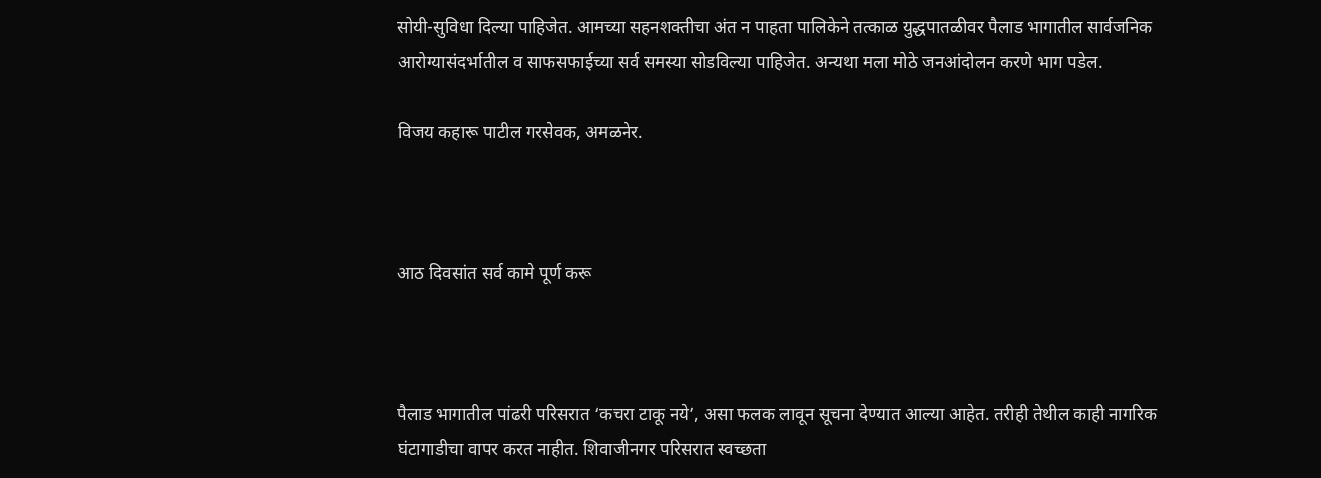सोयी-सुविधा दिल्या पाहिजेत. आमच्या सहनशक्तीचा अंत न पाहता पालिकेने तत्काळ युद्धपातळीवर पैलाड भागातील सार्वजनिक आरोग्यासंदर्भातील व साफसफाईच्या सर्व समस्या सोडविल्या पाहिजेत. अन्यथा मला मोठे जनआंदोलन करणे भाग पडेल.

विजय कहारू पाटील गरसेवक, अमळनेर.



आठ दिवसांत सर्व कामे पूर्ण करू



पैलाड भागातील पांढरी परिसरात ‌‘कचरा टाकू नये‌’, असा फलक लावून सूचना देण्यात आल्या आहेत. तरीही तेथील काही नागरिक घंटागाडीचा वापर करत नाहीत. शिवाजीनगर परिसरात स्वच्छता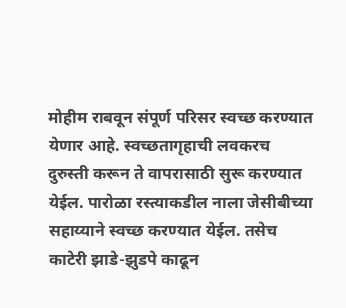मोहीम राबवून संपूर्ण परिसर स्वच्छ करण्यात येणार आहे. स्वच्छतागृहाची लवकरच दुरुस्ती करून ते वापरासाठी सुरू करण्यात येईल. पारोळा रस्त्याकडील नाला जेसीबीच्या सहाय्याने स्वच्छ करण्यात येईल. तसेच काटेरी झाडे-झुडपे काढून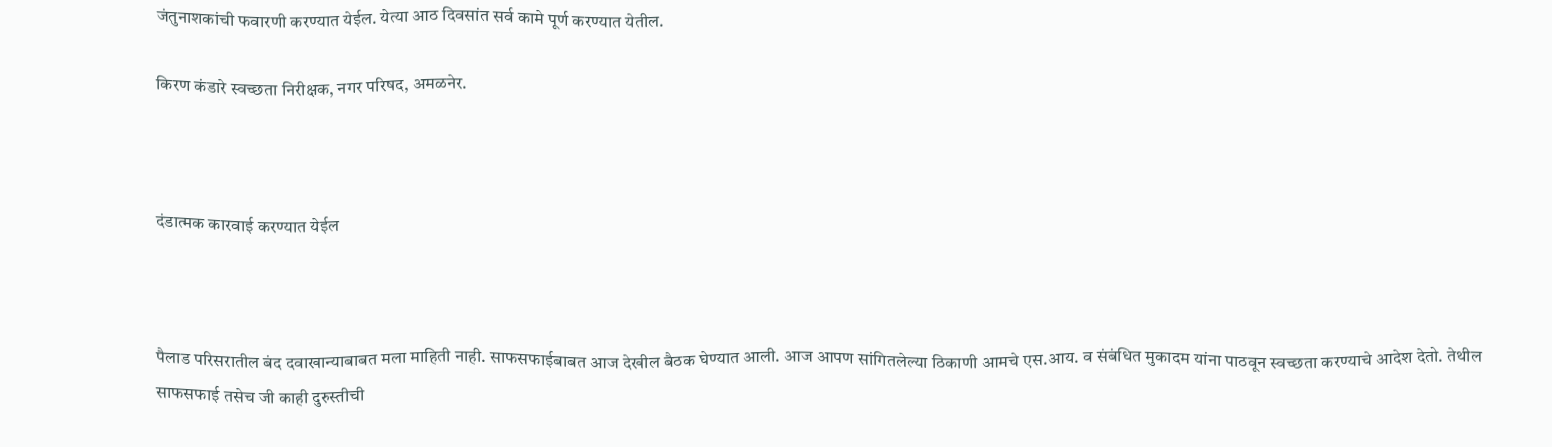जंतुनाशकांची फवारणी करण्यात येईल. येत्या आठ दिवसांत सर्व कामे पूर्ण करण्यात येतील.

किरण कंडारे स्वच्छता निरीक्षक, नगर परिषद, अमळनेर.



दंडात्मक कारवाई करण्यात येईल



पैलाड परिसरातील बंद दवाखान्याबाबत मला माहिती नाही. साफसफाईबाबत आज देखील बैठक घेण्यात आली. आज आपण सांगितलेल्या ठिकाणी आमचे एस.आय. व संबंधित मुकादम यांना पाठवून स्वच्छता करण्याचे आदेश देतो. तेथील साफसफाई तसेच जी काही दुरुस्तीची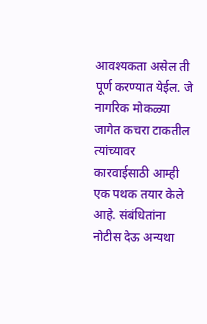आवश्यकता असेल ती पूर्ण करण्यात येईल. जे नागरिक मोकळ्या जागेत कचरा टाकतील त्यांच्यावर कारवाईसाठी आम्ही एक पथक तयार केले आहे. संबंधितांना नोटीस देऊ अन्यथा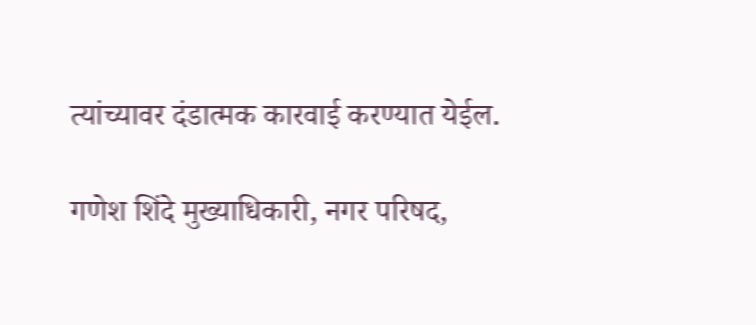त्यांच्यावर दंडात्मक कारवाई करण्यात येईल.

गणेश शिंदे मुख्याधिकारी, नगर परिषद,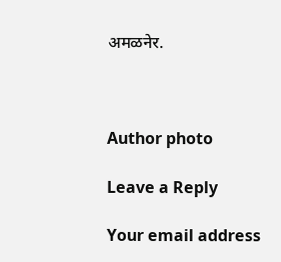अमळनेर.



Author photo

Leave a Reply

Your email address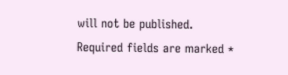will not be published. Required fields are marked *